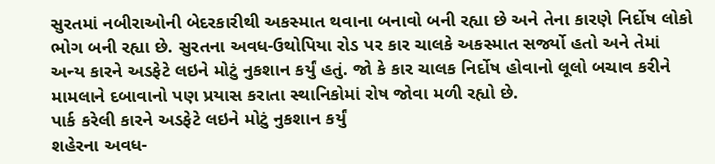સુરતમાં નબીરાઓની બેદરકારીથી અકસ્માત થવાના બનાવો બની રહ્યા છે અને તેના કારણે નિર્દોષ લોકો ભોગ બની રહ્યા છે. સુરતના અવધ-ઉથોપિયા રોડ પર કાર ચાલકે અકસ્માત સર્જ્યો હતો અને તેમાં અન્ય કારને અડફેટે લઇને મોટું નુકશાન કર્યું હતું. જો કે કાર ચાલક નિર્દોષ હોવાનો લૂલો બચાવ કરીને મામલાને દબાવાનો પણ પ્રયાસ કરાતા સ્થાનિકોમાં રોષ જોવા મળી રહ્યો છે.
પાર્ક કરેલી કારને અડફેટે લઇને મોટું નુકશાન કર્યું
શહેરના અવધ-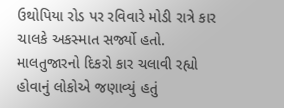ઉથોપિયા રોડ પર રવિવારે મોડી રાત્રે કાર ચાલકે અકસ્માત સર્જ્યો હતો. માલતુજારનો દિકરો કાર ચલાવી રહ્યો હોવાનું લોકોએ જણાવ્યું હતું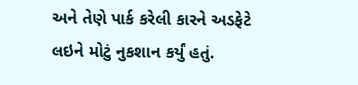અને તેણે પાર્ક કરેલી કારને અડફેટે લઇને મોટું નુકશાન કર્યું હતું.